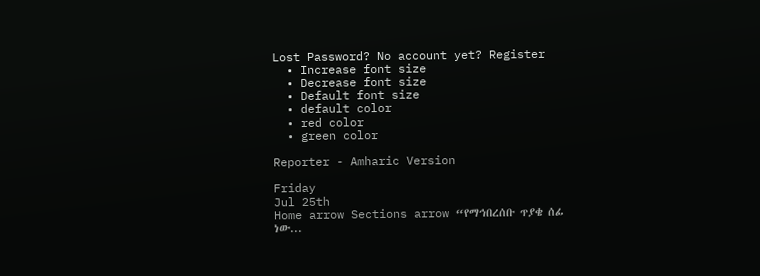Lost Password? No account yet? Register
  • Increase font size
  • Decrease font size
  • Default font size
  • default color
  • red color
  • green color

Reporter - Amharic Version

Friday
Jul 25th
Home arrow Sections arrow “የማኅበረሰቡ ጥያቄ ሰፊ ነው...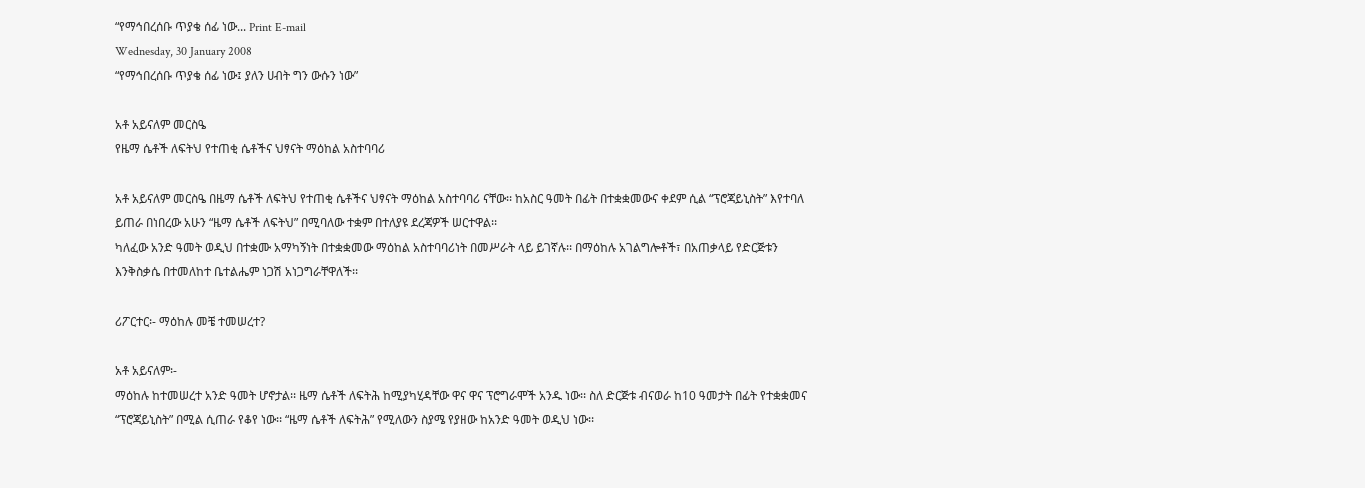“የማኅበረሰቡ ጥያቄ ሰፊ ነው... Print E-mail
Wednesday, 30 January 2008
“የማኅበረሰቡ ጥያቄ ሰፊ ነው፤ ያለን ሀብት ግን ውሱን ነው”

አቶ አይናለም መርስዔ
የዜማ ሴቶች ለፍትህ የተጠቂ ሴቶችና ህፃናት ማዕከል አስተባባሪ

አቶ አይናለም መርስዔ በዜማ ሴቶች ለፍትህ የተጠቂ ሴቶችና ህፃናት ማዕከል አስተባባሪ ናቸው፡፡ ከአስር ዓመት በፊት በተቋቋመውና ቀደም ሲል “ፕሮጃይኒስት” እየተባለ ይጠራ በነበረው አሁን “ዜማ ሴቶች ለፍትህ” በሚባለው ተቋም በተለያዩ ደረጃዎች ሠርተዋል፡፡
ካለፈው አንድ ዓመት ወዲህ በተቋሙ አማካኝነት በተቋቋመው ማዕከል አስተባባሪነት በመሥራት ላይ ይገኛሉ፡፡ በማዕከሉ አገልግሎቶች፣ በአጠቃላይ የድርጅቱን እንቅስቃሴ በተመለከተ ቤተልሔም ነጋሽ አነጋግራቸዋለች፡፡

ሪፖርተር፡- ማዕከሉ መቼ ተመሠረተ?

አቶ አይናለም፡-
ማዕከሉ ከተመሠረተ አንድ ዓመት ሆኖታል፡፡ ዜማ ሴቶች ለፍትሕ ከሚያካሂዳቸው ዋና ዋና ፕሮግራሞች አንዱ ነው፡፡ ስለ ድርጅቱ ብናወራ ከ10 ዓመታት በፊት የተቋቋመና “ፕሮጃይኒስት” በሚል ሲጠራ የቆየ ነው፡፡ “ዜማ ሴቶች ለፍትሕ” የሚለውን ስያሜ የያዘው ከአንድ ዓመት ወዲህ ነው፡፡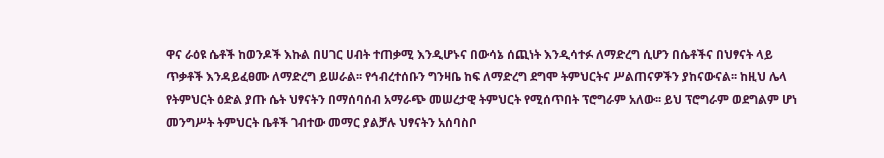ዋና ራዕዩ ሴቶች ከወንዶች እኩል በሀገር ሀብት ተጠቃሚ እንዲሆኑና በውሳኔ ሰጪነት እንዲሳተፉ ለማድረግ ሲሆን በሴቶችና በህፃናት ላይ ጥቃቶች እንዳይፈፀሙ ለማድረግ ይሠራል፡፡ የኅብረተሰቡን ግንዛቤ ከፍ ለማድረግ ደግሞ ትምህርትና ሥልጠናዎችን ያከናውናል፡፡ ከዚህ ሌላ የትምህርት ዕድል ያጡ ሴት ህፃናትን በማሰባሰብ አማራጭ መሠረታዊ ትምህርት የሚሰጥበት ፕሮግራም አለው፡፡ ይህ ፕሮግራም ወደግልም ሆነ መንግሥት ትምህርት ቤቶች ገብተው መማር ያልቻሉ ህፃናትን አሰባስቦ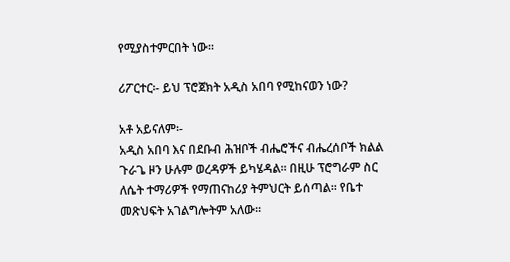የሚያስተምርበት ነው፡፡

ሪፖርተር፡- ይህ ፕሮጀክት አዲስ አበባ የሚከናወን ነው?

አቶ አይናለም፡-
አዲስ አበባ እና በደቡብ ሕዝቦች ብሔሮችና ብሔረሰቦች ክልል ጉራጌ ዞን ሁሉም ወረዳዎች ይካሄዳል፡፡ በዚሁ ፕሮግራም ስር ለሴት ተማሪዎች የማጠናከሪያ ትምህርት ይሰጣል፡፡ የቤተ መጽህፍት አገልግሎትም አለው፡፡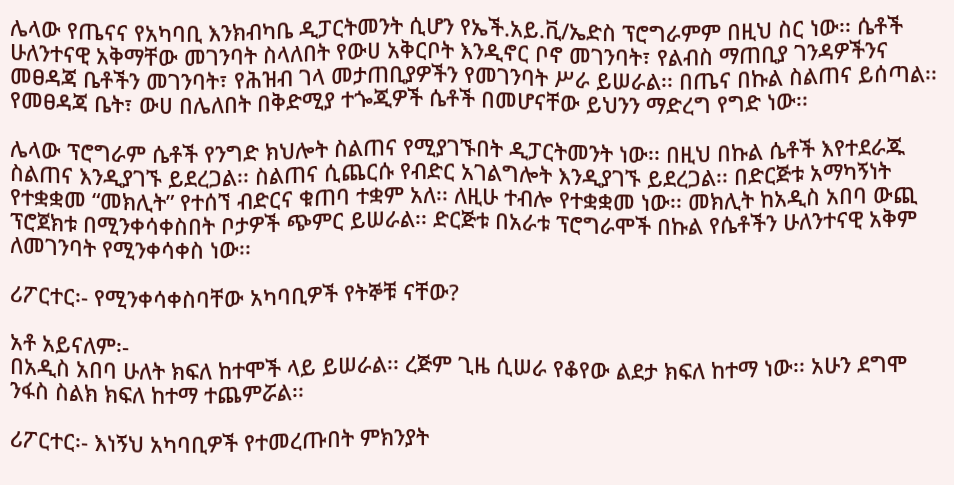ሌላው የጤናና የአካባቢ እንክብካቤ ዲፓርትመንት ሲሆን የኤች.አይ.ቪ/ኤድስ ፕሮግራምም በዚህ ስር ነው፡፡ ሴቶች ሁለንተናዊ አቅማቸው መገንባት ስላለበት የውሀ አቅርቦት እንዲኖር ቦኖ መገንባት፣ የልብስ ማጠቢያ ገንዳዎችንና መፀዳጃ ቤቶችን መገንባት፣ የሕዝብ ገላ መታጠቢያዎችን የመገንባት ሥራ ይሠራል፡፡ በጤና በኩል ስልጠና ይሰጣል፡፡ የመፀዳጃ ቤት፣ ውሀ በሌለበት በቅድሚያ ተጐጂዎች ሴቶች በመሆናቸው ይህንን ማድረግ የግድ ነው፡፡

ሌላው ፕሮግራም ሴቶች የንግድ ክህሎት ስልጠና የሚያገኙበት ዲፓርትመንት ነው፡፡ በዚህ በኩል ሴቶች እየተደራጁ ስልጠና እንዲያገኙ ይደረጋል፡፡ ስልጠና ሲጨርሱ የብድር አገልግሎት እንዲያገኙ ይደረጋል፡፡ በድርጅቱ አማካኝነት የተቋቋመ “መክሊት” የተሰኘ ብድርና ቁጠባ ተቋም አለ፡፡ ለዚሁ ተብሎ የተቋቋመ ነው፡፡ መክሊት ከአዲስ አበባ ውጪ ፕሮጀክቱ በሚንቀሳቀስበት ቦታዎች ጭምር ይሠራል፡፡ ድርጅቱ በአራቱ ፕሮግራሞች በኩል የሴቶችን ሁለንተናዊ አቅም ለመገንባት የሚንቀሳቀስ ነው፡፡

ሪፖርተር፡- የሚንቀሳቀስባቸው አካባቢዎች የትኞቹ ናቸው?

አቶ አይናለም፡-
በአዲስ አበባ ሁለት ክፍለ ከተሞች ላይ ይሠራል፡፡ ረጅም ጊዜ ሲሠራ የቆየው ልደታ ክፍለ ከተማ ነው፡፡ አሁን ደግሞ ንፋስ ስልክ ክፍለ ከተማ ተጨምሯል፡፡

ሪፖርተር፡- እነኝህ አካባቢዎች የተመረጡበት ምክንያት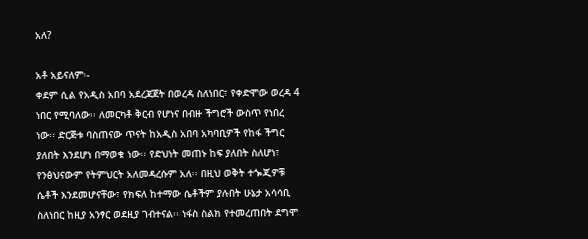አለ?

አቶ አይናለም፡-
ቀደም ሲል የአዲስ አበባ አደረጃጀት በወረዳ ስለነበር፣ የቀድሞው ወረዳ 4 ነበር የሚባለው፡፡ ለመርካቶ ቅርብ የሆነና በብዙ ችግሮች ውስጥ የነበረ ነው፡፡ ድርጅቱ ባስጠናው ጥናት ከአዲስ አበባ አካባቢዎች የከፋ ችግር ያለበት እንደሆነ በማወቁ ነው፡፡ የድህነት መጠኑ ከፍ ያለበት ስለሆነ፣ የንፅህናውም የትምህርት አለመዳረሱም አለ፡፡ በዚህ ወቅት ተጐጂዎቹ ሴቶች እንደመሆናቸው፣ የክፍለ ከተማው ሴቶችም ያሉበት ሁኔታ አሳሳቢ ስለነበር ከዚያ አንፃር ወደዚያ ገብተናል፡፡ ነፋስ ስልክ የተመረጠበት ደግሞ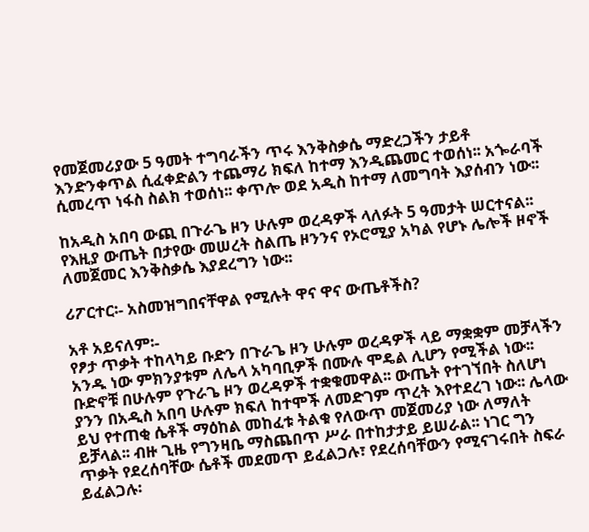የመጀመሪያው 5 ዓመት ተግባራችን ጥሩ እንቅስቃሴ ማድረጋችን ታይቶ እንድንቀጥል ሲፈቀድልን ተጨማሪ ክፍለ ከተማ እንዲጨመር ተወሰነ፡፡ አጐራባች ሲመረጥ ነፋስ ስልክ ተወሰነ፡፡ ቀጥሎ ወደ አዲስ ከተማ ለመግባት እያሰብን ነው፡፡

ከአዲስ አበባ ውጪ በጉራጌ ዞን ሁሉም ወረዳዎች ላለፉት 5 ዓመታት ሠርተናል፡፡ የእዚያ ውጤት በታየው መሠረት ስልጤ ዞንንና የኦሮሚያ አካል የሆኑ ሌሎች ዞኖች ለመጀመር እንቅስቃሴ እያደረግን ነው፡፡

ሪፖርተር፡- አስመዝግበናቸዋል የሚሉት ዋና ዋና ውጤቶችስ?

አቶ አይናለም፡-
የፆታ ጥቃት ተከላካይ ቡድን በጉራጌ ዞን ሁሉም ወረዳዎች ላይ ማቋቋም መቻላችን አንዱ ነው ምክንያቱም ለሌላ አካባቢዎች በሙሉ ሞዴል ሊሆን የሚችል ነው፡፡ ቡድኖቹ በሁሉም የጉራጌ ዞን ወረዳዎች ተቋቁመዋል፡፡ ውጤት የተገኘበት ስለሆነ ያንን በአዲስ አበባ ሁሉም ክፍለ ከተሞች ለመድገም ጥረት እየተደረገ ነው፡፡ ሌላው ይህ የተጠቂ ሴቶች ማዕከል መከፈቱ ትልቁ የለውጥ መጀመሪያ ነው ለማለት ይቻላል፡፡ ብዙ ጊዜ የግንዛቤ ማስጨበጥ ሥራ በተከታታይ ይሠራል፡፡ ነገር ግን ጥቃት የደረሰባቸው ሴቶች መደመጥ ይፈልጋሉ፣ የደረሰባቸውን የሚናገሩበት ስፍራ ይፈልጋሉ፡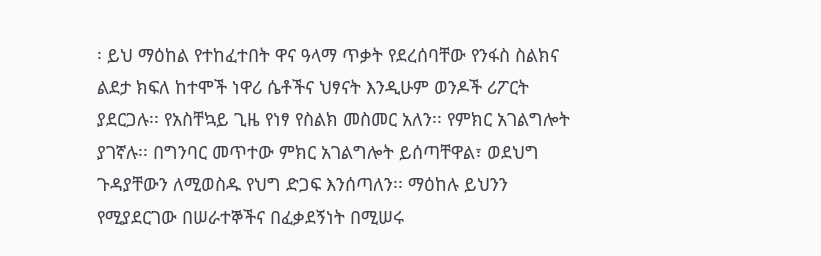፡ ይህ ማዕከል የተከፈተበት ዋና ዓላማ ጥቃት የደረሰባቸው የንፋስ ስልክና ልደታ ክፍለ ከተሞች ነዋሪ ሴቶችና ህፃናት እንዲሁም ወንዶች ሪፖርት ያደርጋሉ፡፡ የአስቸኳይ ጊዜ የነፃ የስልክ መስመር አለን፡፡ የምክር አገልግሎት ያገኛሉ፡፡ በግንባር መጥተው ምክር አገልግሎት ይሰጣቸዋል፣ ወደህግ ጉዳያቸውን ለሚወስዱ የህግ ድጋፍ እንሰጣለን፡፡ ማዕከሉ ይህንን የሚያደርገው በሠራተኞችና በፈቃደኝነት በሚሠሩ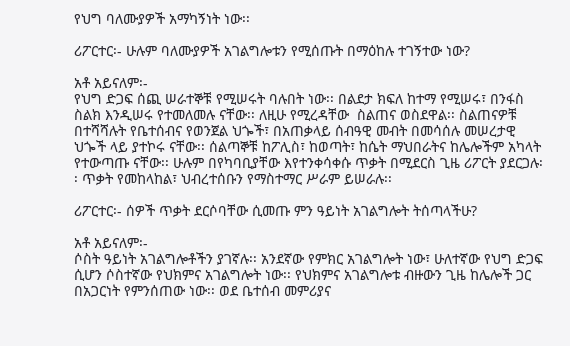የህግ ባለሙያዎች አማካኝነት ነው፡፡

ሪፖርተር፡- ሁሉም ባለሙያዎች አገልግሎቱን የሚሰጡት በማዕከሉ ተገኝተው ነው?

አቶ አይናለም፡-
የህግ ድጋፍ ሰጪ ሠራተኞቹ የሚሠሩት ባሉበት ነው፡፡ በልደታ ክፍለ ከተማ የሚሠሩ፣ በንፋስ ስልክ እንዲሠሩ የተመለመሉ ናቸው፡፡ ለዚሁ የሚረዳቸው  ስልጠና ወስደዋል፡፡ ስልጠናዎቹ በተሻሻሉት የቤተሰብና የወንጀል ህጐች፣ በአጠቃላይ ሰብዓዊ መብት በመሳሰሉ መሠረታዊ ህጐች ላይ ያተኮሩ ናቸው፡፡ ሰልጣኞቹ ከፖሊስ፣ ከወጣት፣ ከሴት ማህበራትና ከሌሎችም አካላት የተውጣጡ ናቸው፡፡ ሁሉም በየካባቢያቸው እየተንቀሳቀሱ ጥቃት በሚደርስ ጊዜ ሪፖርት ያደርጋሉ፡፡ ጥቃት የመከላከል፣ ህብረተሰቡን የማስተማር ሥራም ይሠራሉ፡፡

ሪፖርተር፡- ሰዎች ጥቃት ደርሶባቸው ሲመጡ ምን ዓይነት አገልግሎት ትሰጣላችሁ?

አቶ አይናለም፡-
ሶስት ዓይነት አገልግሎቶችን ያገኛሉ፡፡ አንደኛው የምክር አገልግሎት ነው፣ ሁለተኛው የህግ ድጋፍ ሲሆን ሶስተኛው የህክምና አገልግሎት ነው፡፡ የህክምና አገልግሎቱ ብዙውን ጊዜ ከሌሎች ጋር በአጋርነት የምንሰጠው ነው፡፡ ወደ ቤተሰብ መምሪያና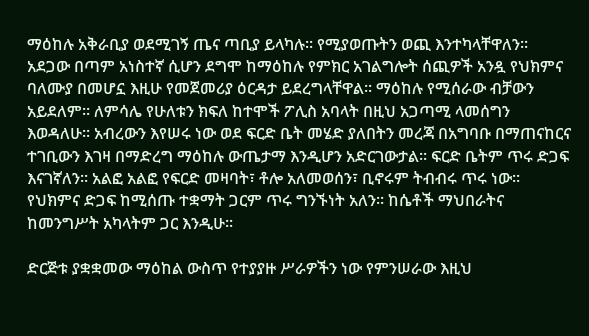ማዕከሉ አቅራቢያ ወደሚገኝ ጤና ጣቢያ ይላካሉ፡፡ የሚያወጡትን ወጪ እንተካላቸዋለን፡፡ አደጋው በጣም አነስተኛ ሲሆን ደግሞ ከማዕከሉ የምክር አገልግሎት ሰጪዎች አንዷ የህክምና ባለሙያ በመሆኗ እዚሁ የመጀመሪያ ዕርዳታ ይደረግላቸዋል፡፡ ማዕከሉ የሚሰራው ብቻውን አይደለም፡፡ ለምሳሌ የሁለቱን ክፍለ ከተሞች ፖሊስ አባላት በዚህ አጋጣሚ ላመሰግን እወዳለሁ፡፡ አብረውን እየሠሩ ነው ወደ ፍርድ ቤት መሄድ ያለበትን መረጃ በአግባቡ በማጠናከርና ተገቢውን እገዛ በማድረግ ማዕከሉ ውጤታማ እንዲሆን አድርገውታል፡፡ ፍርድ ቤትም ጥሩ ድጋፍ እናገኛለን፡፡ አልፎ አልፎ የፍርድ መዛባት፣ ቶሎ አለመወሰን፣ ቢኖሩም ትብብሩ ጥሩ ነው፡፡ የህክምና ድጋፍ ከሚሰጡ ተቋማት ጋርም ጥሩ ግንኙነት አለን፡፡ ከሴቶች ማህበራትና ከመንግሥት አካላትም ጋር እንዲሁ፡፡

ድርጅቱ ያቋቋመው ማዕከል ውስጥ የተያያዙ ሥራዎችን ነው የምንሠራው እዚህ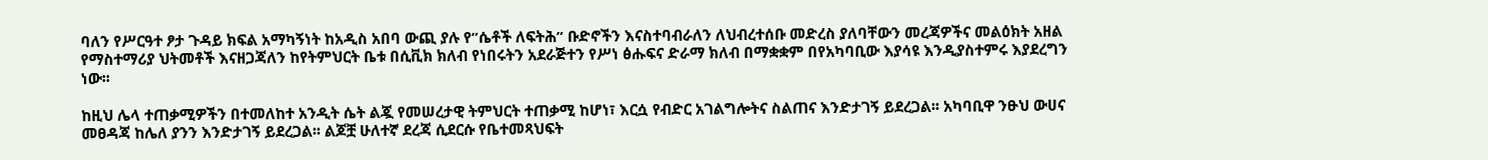ባለን የሥርዓተ ፆታ ጉዳይ ክፍል አማካኝነት ከአዲስ አበባ ውጪ ያሉ የ”ሴቶች ለፍትሕ” ቡድኖችን እናስተባብራለን ለህብረተሰቡ መድረስ ያለባቸውን መረጃዎችና መልዕክት አዘል የማስተማሪያ ህትመቶች እናዘጋጃለን ከየትምህርት ቤቱ በሲቪክ ክለብ የነበሩትን አደራጅተን የሥነ ፅሑፍና ድራማ ክለብ በማቋቋም በየአካባቢው እያሳዩ እንዲያስተምሩ እያደረግን ነው፡፡

ከዚህ ሌላ ተጠቃሚዎችን በተመለከተ አንዲት ሴት ልጇ የመሠረታዊ ትምህርት ተጠቃሚ ከሆነ፣ እርሷ የብድር አገልግሎትና ስልጠና እንድታገኝ ይደረጋል፡፡ አካባቢዋ ንፁህ ውሀና መፀዳጃ ከሌለ ያንን እንድታገኝ ይደረጋል፡፡ ልጆቿ ሁለተኛ ደረጃ ሲደርሱ የቤተመጻህፍት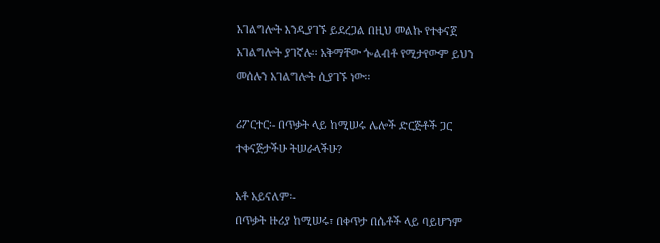አገልግሎት እንዲያገኙ ይደረጋል በዚህ መልኩ የተቀናጀ አገልግሎት ያገኛሉ፡፡ አቅማቸው ጐልብቶ የሚታየውም ይህን መሰሉን አገልግሎት ሲያገኙ ነው፡፡

ሪፖርተር፡- በጥቃት ላይ ከሚሠሩ ሌሎች ድርጅቶች ጋር ተቀናጅታችሁ ትሠራላችሁ?

አቶ አይናለም፡-
በጥቃት ዙሪያ ከሚሠሩ፣ በቀጥታ በሴቶች ላይ ባይሆንም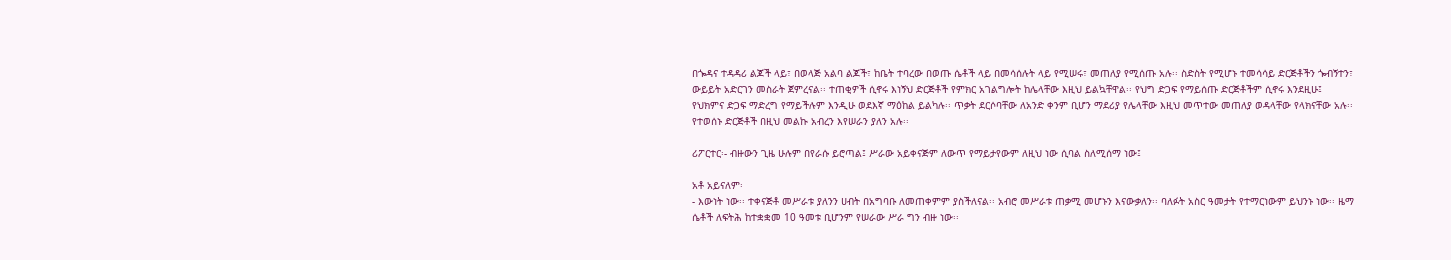በጐዳና ተዳዳሪ ልጆች ላይ፣ በወላጅ አልባ ልጆች፣ ከቤት ተባረው በወጡ ሴቶች ላይ በመሳሰሉት ላይ የሚሠሩ፣ መጠለያ የሚሰጡ አሉ፡፡ ስድስት የሚሆኑ ተመሳሳይ ድርጅቶችን ጐብኝተን፣ ውይይት አድርገን መስራት ጀምረናል፡፡ ተጠቂዎች ሲኖሩ እነኝህ ድርጅቶች የምክር አገልግሎት ከሌላቸው እዚህ ይልኳቸዋል፡፡ የህግ ድጋፍ የማይሰጡ ድርጅቶችም ሲኖሩ እንደዚሁ፤ የህክምና ድጋፍ ማድረግ የማይችሉም እንዲሁ ወደእኛ ማዕከል ይልካሉ፡፡ ጥቃት ደርሶባቸው ለአንድ ቀንም ቢሆን ማደሪያ የሌላቸው እዚህ መጥተው መጠለያ ወዳላቸው የላክናቸው አሉ፡፡ የተወሰኑ ድርጅቶች በዚህ መልኩ አብረን እየሠራን ያለን አሉ፡፡

ሪፖርተር፡- ብዙውን ጊዜ ሁሉም በየራሱ ይሮጣል፤ ሥራው አይቀናጅም ለውጥ የማይታየውም ለዚህ ነው ሲባል ስለሚሰማ ነው፤

አቶ አይናለም፡
- እውነት ነው፡፡ ተቀናጅቶ መሥራቱ ያለንን ሀብት በአግባቡ ለመጠቀምም ያስችለናል፡፡ አብሮ መሥራቱ ጠቃሚ መሆኑን እናውቃለን፡፡ ባለፉት አስር ዓመታት የተማርነውም ይህንኑ ነው፡፡ ዜማ ሴቶች ለፍትሕ ከተቋቋመ 10 ዓመቱ ቢሆንም የሠራው ሥራ ግን ብዙ ነው፡፡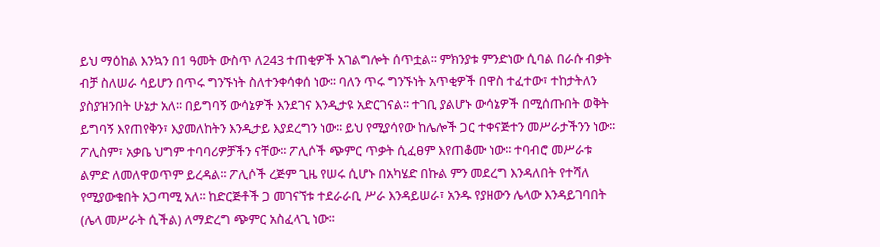ይህ ማዕከል እንኳን በ1 ዓመት ውስጥ ለ243 ተጠቂዎች አገልግሎት ሰጥቷል፡፡ ምክንያቱ ምንድነው ሲባል በራሱ ብቃት ብቻ ስለሠራ ሳይሆን በጥሩ ግንኙነት ስለተንቀሳቀሰ ነው፡፡ ባለን ጥሩ ግንኙነት አጥቂዎች በዋስ ተፈተው፣ ተከታትለን ያስያዝንበት ሁኔታ አለ፡፡ በይግባኝ ውሳኔዎች እንደገና እንዲታዩ አድርገናል፡፡ ተገቢ ያልሆኑ ውሳኔዎች በሚሰጡበት ወቅት ይግባኝ እየጠየቅን፣ እያመለከትን እንዲታይ እያደረግን ነው፡፡ ይህ የሚያሳየው ከሌሎች ጋር ተቀናጅተን መሥራታችንን ነው፡፡ ፖሊስም፣ አቃቤ ህግም ተባባሪዎቻችን ናቸው፡፡ ፖሊሶች ጭምር ጥቃት ሲፈፀም እየጠቆሙ ነው፡፡ ተባብሮ መሥራቱ ልምድ ለመለዋወጥም ይረዳል፡፡ ፖሊሶች ረጅም ጊዜ የሠሩ ሲሆኑ በአካሄድ በኩል ምን መደረግ እንዳለበት የተሻለ የሚያውቁበት አጋጣሚ አለ፡፡ ከድርጅቶች ጋ መገናኘቱ ተደራራቢ ሥራ እንዳይሠራ፣ አንዱ የያዘውን ሌላው እንዳይገባበት (ሌላ መሥራት ሲችል) ለማድረግ ጭምር አስፈላጊ ነው፡፡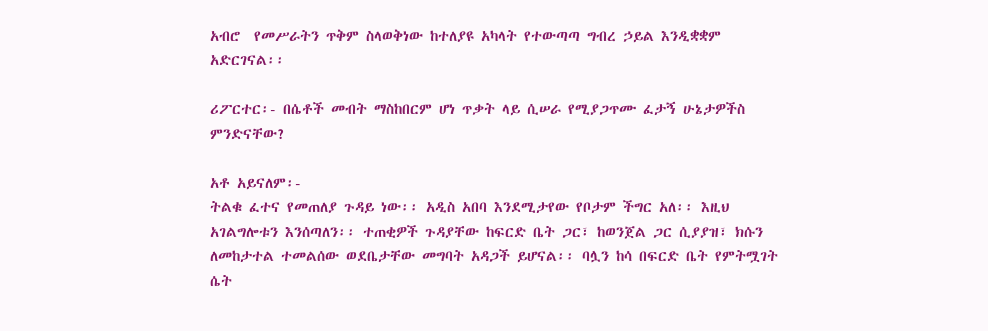አብሮ  የመሥራትን ጥቅም ስላወቅነው ከተለያዩ አካላት የተውጣጣ ግብረ ኃይል እንዲቋቋም አድርገናል፡፡

ሪፖርተር፡- በሴቶች መብት ማስከበርም ሆነ ጥቃት ላይ ሲሠራ የሚያጋጥሙ ፈታኝ ሁኔታዎችስ ምንድናቸው?

አቶ አይናለም፡-
ትልቁ ፈተና የመጠለያ ጉዳይ ነው፡፡ አዲስ አበባ እንደሚታየው የቦታም ችግር አለ፡፡ እዚህ አገልግሎቱን እንሰጣለን፡፡ ተጠቂዎች ጉዳያቸው ከፍርድ ቤት ጋር፣ ከወንጀል ጋር ሲያያዝ፣ ክሱን ለመከታተል ተመልሰው ወደቤታቸው መግባት አዳጋች ይሆናል፡፡ ባሏን ከሳ በፍርድ ቤት የምትሟገት ሴት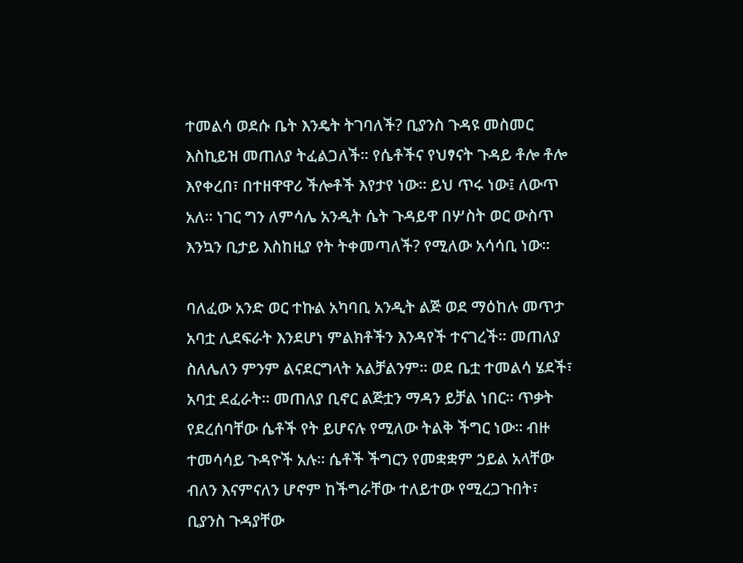ተመልሳ ወደሱ ቤት እንዴት ትገባለች? ቢያንስ ጉዳዩ መስመር እስኪይዝ መጠለያ ትፈልጋለች፡፡ የሴቶችና የህፃናት ጉዳይ ቶሎ ቶሎ እየቀረበ፣ በተዘዋዋሪ ችሎቶች እየታየ ነው፡፡ ይህ ጥሩ ነው፤ ለውጥ አለ፡፡ ነገር ግን ለምሳሌ አንዲት ሴት ጉዳይዋ በሦስት ወር ውስጥ እንኳን ቢታይ እስከዚያ የት ትቀመጣለች? የሚለው አሳሳቢ ነው፡፡

ባለፈው አንድ ወር ተኩል አካባቢ አንዲት ልጅ ወደ ማዕከሉ መጥታ አባቷ ሊደፍራት እንደሆነ ምልክቶችን እንዳየች ተናገረች፡፡ መጠለያ ስለሌለን ምንም ልናደርግላት አልቻልንም፡፡ ወደ ቤቷ ተመልሳ ሄደች፣ አባቷ ደፈራት፡፡ መጠለያ ቢኖር ልጅቷን ማዳን ይቻል ነበር፡፡ ጥቃት የደረሰባቸው ሴቶች የት ይሆናሉ የሚለው ትልቅ ችግር ነው፡፡ ብዙ ተመሳሳይ ጉዳዮች አሉ፡፡ ሴቶች ችግርን የመቋቋም ኃይል አላቸው ብለን እናምናለን ሆኖም ከችግራቸው ተለይተው የሚረጋጉበት፣ ቢያንስ ጉዳያቸው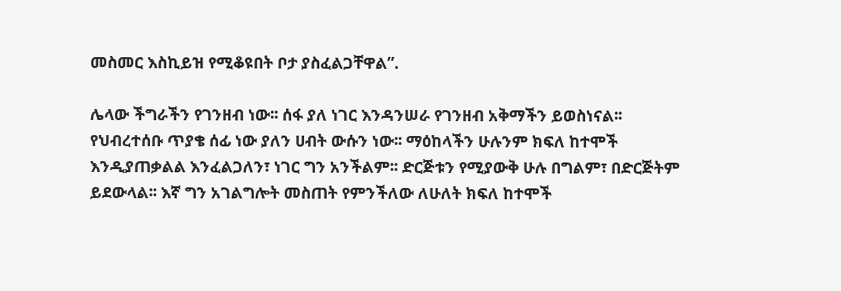መስመር እስኪይዝ የሚቆዩበት ቦታ ያስፈልጋቸዋል”.

ሌላው ችግራችን የገንዘብ ነው፡፡ ሰፋ ያለ ነገር እንዳንሠራ የገንዘብ አቅማችን ይወስነናል፡፡ የህብረተሰቡ ጥያቄ ሰፊ ነው ያለን ሀብት ውሱን ነው፡፡ ማዕከላችን ሁሉንም ክፍለ ከተሞች  እንዲያጠቃልል እንፈልጋለን፣ ነገር ግን አንችልም፡፡ ድርጅቱን የሚያውቅ ሁሉ በግልም፣ በድርጅትም ይደውላል፡፡ እኛ ግን አገልግሎት መስጠት የምንችለው ለሁለት ክፍለ ከተሞች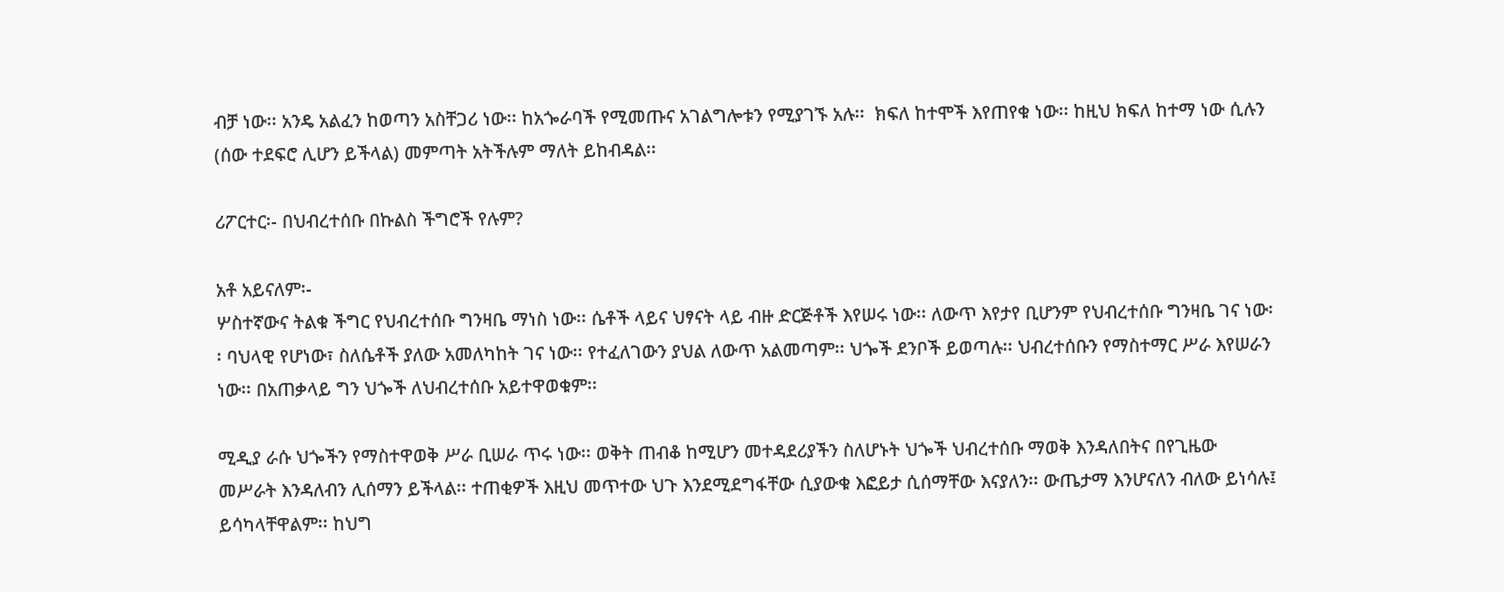ብቻ ነው፡፡ አንዴ አልፈን ከወጣን አስቸጋሪ ነው፡፡ ከአጐራባች የሚመጡና አገልግሎቱን የሚያገኙ አሉ፡፡  ክፍለ ከተሞች እየጠየቁ ነው፡፡ ከዚህ ክፍለ ከተማ ነው ሲሉን (ሰው ተደፍሮ ሊሆን ይችላል) መምጣት አትችሉም ማለት ይከብዳል፡፡

ሪፖርተር፡- በህብረተሰቡ በኩልስ ችግሮች የሉም?

አቶ አይናለም፡-
ሦስተኛውና ትልቁ ችግር የህብረተሰቡ ግንዛቤ ማነስ ነው፡፡ ሴቶች ላይና ህፃናት ላይ ብዙ ድርጅቶች እየሠሩ ነው፡፡ ለውጥ እየታየ ቢሆንም የህብረተሰቡ ግንዛቤ ገና ነው፡፡ ባህላዊ የሆነው፣ ስለሴቶች ያለው አመለካከት ገና ነው፡፡ የተፈለገውን ያህል ለውጥ አልመጣም፡፡ ህጐች ደንቦች ይወጣሉ፡፡ ህብረተሰቡን የማስተማር ሥራ እየሠራን ነው፡፡ በአጠቃላይ ግን ህጐች ለህብረተሰቡ አይተዋወቁም፡፡

ሚዲያ ራሱ ህጐችን የማስተዋወቅ ሥራ ቢሠራ ጥሩ ነው፡፡ ወቅት ጠብቆ ከሚሆን መተዳደሪያችን ስለሆኑት ህጐች ህብረተሰቡ ማወቅ እንዳለበትና በየጊዜው መሥራት እንዳለብን ሊሰማን ይችላል፡፡ ተጠቂዎች እዚህ መጥተው ህጉ እንደሚደግፋቸው ሲያውቁ እፎይታ ሲሰማቸው እናያለን፡፡ ውጤታማ እንሆናለን ብለው ይነሳሉ፤ ይሳካላቸዋልም፡፡ ከህግ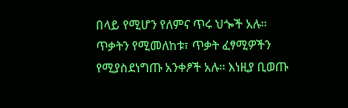በላይ የሚሆን የለምና ጥሩ ህጐች አሉ፡፡ ጥቃትን የሚመለከቱ፣ ጥቃት ፈፃሚዎችን የሚያስደነግጡ አንቀፆች አሉ፡፡ እነዚያ ቢወጡ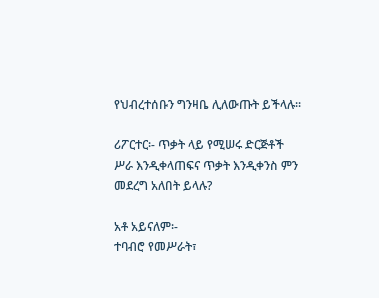የህብረተሰቡን ግንዛቤ ሊለውጡት ይችላሉ፡፡

ሪፖርተር፡- ጥቃት ላይ የሚሠሩ ድርጅቶች ሥራ እንዲቀላጠፍና ጥቃት እንዲቀንስ ምን መደረግ አለበት ይላሉ?

አቶ አይናለም፡-
ተባብሮ የመሥራት፣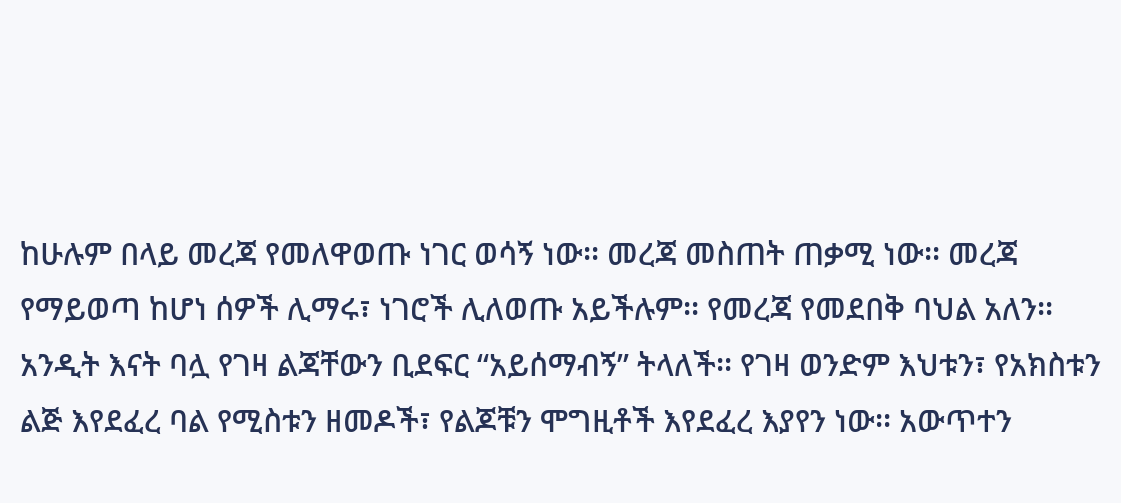ከሁሉም በላይ መረጃ የመለዋወጡ ነገር ወሳኝ ነው፡፡ መረጃ መስጠት ጠቃሚ ነው፡፡ መረጃ የማይወጣ ከሆነ ሰዎች ሊማሩ፣ ነገሮች ሊለወጡ አይችሉም፡፡ የመረጃ የመደበቅ ባህል አለን፡፡ አንዲት እናት ባሏ የገዛ ልጃቸውን ቢደፍር “አይሰማብኝ” ትላለች፡፡ የገዛ ወንድም እህቱን፣ የአክስቱን ልጅ እየደፈረ ባል የሚስቱን ዘመዶች፣ የልጆቹን ሞግዚቶች እየደፈረ እያየን ነው፡፡ አውጥተን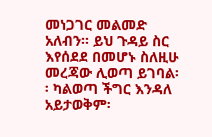መነጋገር መልመድ አለብን፡፡ ይህ ጉዳይ ስር እየሰደደ በመሆኑ ስለዚሁ መረጃው ሊወጣ ይገባል፡፡ ካልወጣ ችግር እንዳለ አይታወቅም፡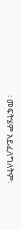፡ መፍትሄም አይፈለግለትም፡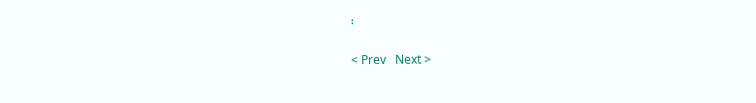፡

< Prev   Next >